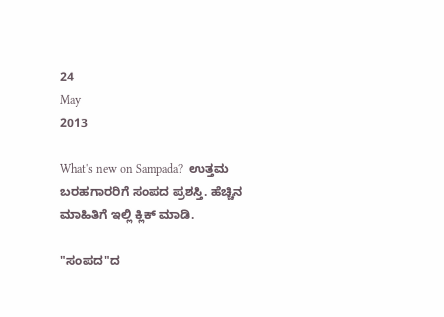24
May
2013

What's new on Sampada?  ಉತ್ತಮ ಬರಹಗಾರರಿಗೆ ಸಂಪದ ಪ್ರಶಸ್ತಿ. ಹೆಚ್ಚಿನ ಮಾಹಿತಿಗೆ ಇಲ್ಲಿ ಕ್ಲಿಕ್ ಮಾಡಿ.

"ಸಂಪದ"ದ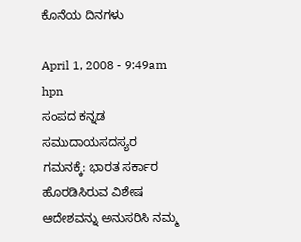ಕೊನೆಯ ದಿನಗಳು

April 1, 2008 - 9:49am
hpn
ಸಂಪದ ಕನ್ನಡ ಸಮುದಾಯಸದಸ್ಯರ ಗಮನಕ್ಕೆ: ಭಾರತ ಸರ್ಕಾರ ಹೊರಡಿಸಿರುವ ವಿಶೇಷ ಆದೇಶವನ್ನು ಅನುಸರಿಸಿ ನಮ್ಮ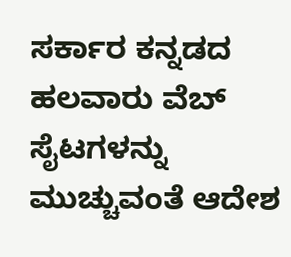ಸರ್ಕಾರ ಕನ್ನಡದ ಹಲವಾರು ವೆಬ್ ಸೈಟಗಳನ್ನು ಮುಚ್ಚುವಂತೆ ಆದೇಶ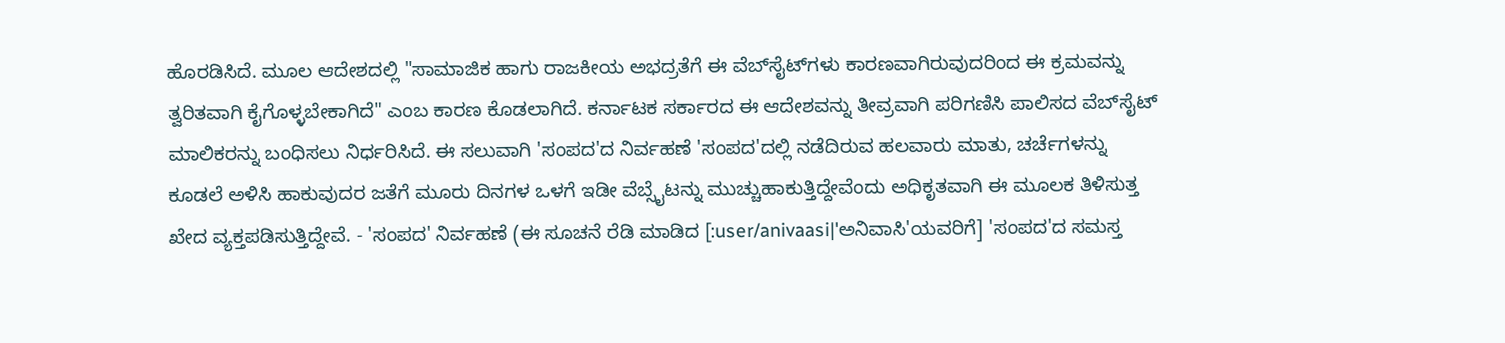ಹೊರಡಿಸಿದೆ. ಮೂಲ ಆದೇಶದಲ್ಲಿ "ಸಾಮಾಜಿಕ ಹಾಗು ರಾಜಕೀಯ ಅಭದ್ರತೆಗೆ ಈ ವೆಬ್‌ಸೈಟ್‌ಗಳು ಕಾರಣವಾಗಿರುವುದರಿಂದ ಈ ಕ್ರಮವನ್ನು ತ್ವರಿತವಾಗಿ ಕೈಗೊಳ್ಳಬೇಕಾಗಿದೆ" ಎಂಬ ಕಾರಣ ಕೊಡಲಾಗಿದೆ. ಕರ್ನಾಟಕ ಸರ್ಕಾರದ ಈ ಆದೇಶವನ್ನು ತೀವ್ರವಾಗಿ ಪರಿಗಣಿಸಿ ಪಾಲಿಸದ ವೆಬ್‌ಸೈಟ್ ಮಾಲಿಕರನ್ನು ಬಂಧಿಸಲು ನಿರ್ಧರಿಸಿದೆ. ಈ ಸಲುವಾಗಿ 'ಸಂಪದ'ದ ನಿರ್ವಹಣೆ 'ಸಂಪದ'ದಲ್ಲಿ ನಡೆದಿರುವ ಹಲವಾರು ಮಾತು, ಚರ್ಚೆಗಳನ್ನು ಕೂಡಲೆ ಅಳಿಸಿ ಹಾಕುವುದರ ಜತೆಗೆ ಮೂರು ದಿನಗಳ ಒಳಗೆ ಇಡೀ ವೆಬ್ಸೈಟನ್ನು ಮುಚ್ಚುಹಾಕುತ್ತಿದ್ದೇವೆಂದು ಅಧಿಕೃತವಾಗಿ ಈ ಮೂಲಕ ತಿಳಿಸುತ್ತ ಖೇದ ವ್ಯಕ್ತಪಡಿಸುತ್ತಿದ್ದೇವೆ. - 'ಸಂಪದ' ನಿರ್ವಹಣೆ (ಈ ಸೂಚನೆ ರೆಡಿ ಮಾಡಿದ [:user/anivaasi|'ಅನಿವಾಸಿ'ಯವರಿಗೆ] 'ಸಂಪದ'ದ ಸಮಸ್ತ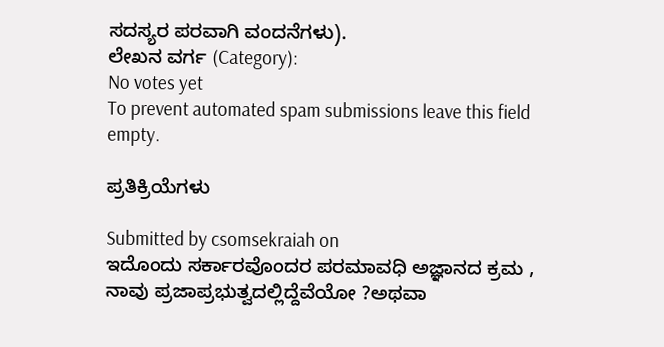ಸದಸ್ಯರ ಪರವಾಗಿ ವಂದನೆಗಳು).
ಲೇಖನ ವರ್ಗ (Category):
No votes yet
To prevent automated spam submissions leave this field empty.

ಪ್ರತಿಕ್ರಿಯೆಗಳು

Submitted by csomsekraiah on
ಇದೊಂದು ಸರ್ಕಾರವೊಂದರ ಪರಮಾವಧಿ ಅಜ್ಞಾನದ ಕ್ರಮ , ನಾವು ಪ್ರಜಾಪ್ರಭುತ್ವದಲ್ಲಿದ್ದೆವೆಯೋ ?ಅಥವಾ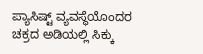ಪ್ಯಾಸಿಷ್ಟ್ ವ್ಯವಸ್ಥೆಯೊಂದರ ಚಕ್ರದ ಅಡಿಯಲ್ಲಿ ಸಿಕ್ಕು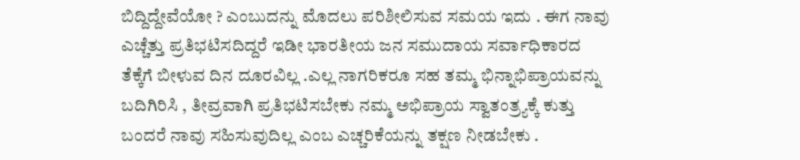ಬಿದ್ದಿದ್ದೇವೆಯೋ ? ಎಂಬುದನ್ನು ಮೊದಲು ಪರಿಶೀಲಿಸುವ ಸಮಯ ಇದು . ಈಗ ನಾವು ಎಚ್ಚೆತ್ತು ಪ್ರತಿಭಟಿಸದಿದ್ದರೆ ಇಡೀ ಭಾರತೀಯ ಜನ ಸಮುದಾಯ ಸರ್ವಾಧಿಕಾರದ ತೆಕ್ಕೆಗೆ ಬೀಳುವ ದಿನ ದೂರವಿಲ್ಲ .ಎಲ್ಲ ನಾಗರಿಕರೂ ಸಹ ತಮ್ಮ ಭಿನ್ನಾಭಿಪ್ರಾಯವನ್ನು ಬದಿಗಿರಿಸಿ , ತೀವ್ರವಾಗಿ ಪ್ರತಿಭಟಿಸಬೇಕು ನಮ್ಮ ಅಭಿಪ್ರಾಯ ಸ್ವಾತಂತ್ರ್ಯಕ್ಕೆ ಕುತ್ತು ಬಂದರೆ ನಾವು ಸಹಿಸುವುದಿಲ್ಲ ಎಂಬ ಎಚ್ಚರಿಕೆಯನ್ನು ತಕ್ಷಣ ನೀಡಬೇಕು .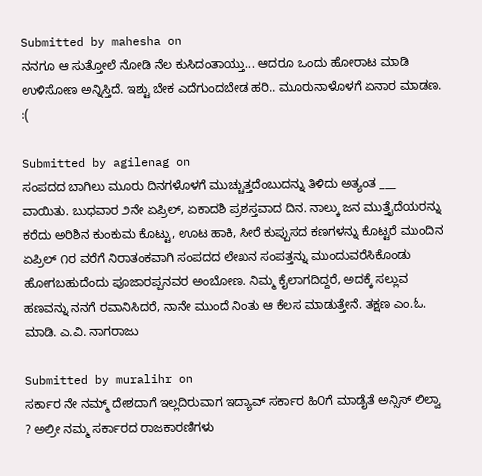Submitted by mahesha on
ನನಗೂ ಆ ಸುತ್ತೋಲೆ ನೋಡಿ ನೆಲ ಕುಸಿದಂತಾಯ್ತು... ಆದರೂ ಒಂದು ಹೋರಾಟ ಮಾಡಿ ಉಳಿಸೋಣ ಅನ್ನಿಸ್ತಿದೆ. ಇಶ್ಟು ಬೇಕ ಎದೆಗುಂದಬೇಡ ಹರಿ.. ಮೂರುನಾಳೊಳಗೆ ಏನಾರ ಮಾಡಣ. :(

Submitted by agilenag on
ಸಂಪದದ ಬಾಗಿಲು ಮೂರು ದಿನಗಳೊಳಗೆ ಮುಚ್ಚುತ್ತದೆಂಬುದನ್ನು ತಿಳಿದು ಅತ್ಯಂತ ___ ವಾಯಿತು. ಬುಧವಾರ ೨ನೇ ಏಪ್ರಿಲ್, ಏಕಾದಶಿ ಪ್ರಶಸ್ತವಾದ ದಿನ. ನಾಲ್ಕು ಜನ ಮುತ್ತೈದೆಯರನ್ನು ಕರೆದು ಅರಿಶಿನ ಕುಂಕುಮ ಕೊಟ್ಟು, ಊಟ ಹಾಕಿ, ಸೀರೆ ಕುಪ್ಪುಸದ ಕಣಗಳನ್ನು ಕೊಟ್ಟರೆ ಮುಂದಿನ ಏಪ್ರಿಲ್ ೧ರ ವರೆಗೆ ನಿರಾತಂಕವಾಗಿ ಸಂಪದದ ಲೇಖನ ಸಂಪತ್ತನ್ನು ಮುಂದುವರೆಸಿಕೊಂಡು ಹೋಗಬಹುದೆಂದು ಪೂಜಾರಪ್ಪನವರ ಅಂಬೋಣ. ನಿಮ್ಮ ಕೈಲಾಗದಿದ್ದರೆ, ಅದಕ್ಕೆ ಸಲ್ಲುವ ಹಣವನ್ನು ನನಗೆ ರವಾನಿಸಿದರೆ, ನಾನೇ ಮುಂದೆ ನಿಂತು ಆ ಕೆಲಸ ಮಾಡುತ್ತೇನೆ. ತಕ್ಷಣ ಎಂ.ಓ. ಮಾಡಿ. ಎ.ವಿ. ನಾಗರಾಜು

Submitted by muralihr on
ಸರ್ಕಾರ ನೇ ನಮ್ಮ್ ದೇಶದಾಗೆ ಇಲ್ಲದಿರುವಾಗ ಇದ್ಯಾವ್ ಸರ್ಕಾರ ಹಿ೦ಗೆ ಮಾಡೈತೆ ಅನ್ಸಿಸ್ ಲಿಲ್ವಾ ? ಅಲ್ರೀ ನಮ್ಮ ಸರ್ಕಾರದ ರಾಜಕಾರಣಿಗಳು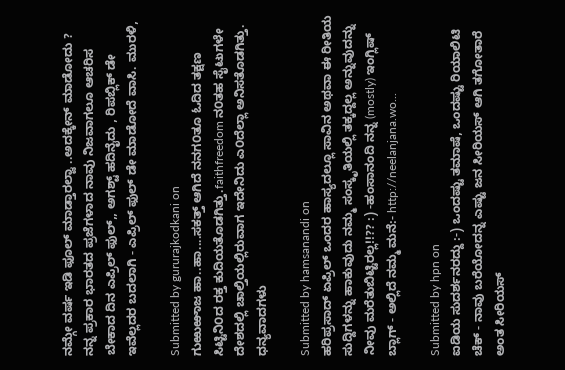ನಮ್ಗೇ ವರ್ಷ ಇಡಿ ಫೂಲ್ ಮಾಡ್ತಾರಲ್ವಾ ..ಅದಕ್ಕೇನ್ ಮಾಡೋದು ? ನನ್ನ ಪ್ರಕಾರ ಭಾರತದ ಪ್ರಜೆಗಳಾದ ನಾವು ನಿಜವಾಗಲೂ ಆಚರಿಸ ಬೇಕಾದ ದಿನ ಎಪ್ರಿಲ್ ಫುಲ್,, ಅಗಶ್ಟ್ ಹದಿನೈದು , ರಿಪಬ್ಲಿಕ್ ಡೇ ಇವೆಲ್ಲದರ ಬದಲಾಗಿ - ಎಪ್ರಿಲ್ ಫುಲ್ ಡೇ ಮಾಡೋದೆ ವಾಸಿ. ಮುರಳಿ,

Submitted by gururajkodkani on
ಗುಱುಱಾಜ ಹಾ..ಹಾ....ಸಕತ್ತ್ ಆಗಿದೆ ನನಗ೦ತೂ ಓದಿದ ತಕ್ಷಣ ಸಿಟ್ಟಿನಿ೦ದ ರಕ್ತ ಕುದಿಯತೊಡಗಿತ್ತು.faithfreedom ನ೦ತಹ ಸೈಟುಗಳೇ ದೇಶದಲ್ಲಿ ಚಾಲ್ತಿಯಲ್ಲಿರುವಾಗ ಇದೇನಿದು ಎ೦ದೆಲ್ಲಾ ಅನಿಸತೊಡಗಿತ್ತು. ಧನ್ಯವಾದಗಳು

Submitted by hamsanandi on
ಹರಿಪ್ರಸಾದ್ ಏಪ್ರಿಲ್ ಒಂದರ ಹಾಸ್ಯದಲ್ಲೂ ಸಾವಿನ ಅಥವಾ ಈ ರೀತಿಯ ಸುದ್ದಿಗಳನ್ನು ಹಾಕುವುದು ನಮ್ಮ ಸಂಸ್ಕೃತಿಯಲ್ಲಿ ತಕ್ಕದ್ದಲ್ಲ ಅನ್ನುವುದನ್ನು ನೀವು ಮರೆತುಬಿಟ್ಟಿರಲ್ಲ!!?? :) -ಹಂಸಾನಂದಿ ನನ್ನ (mostly) ಇಂಗ್ಲಿಷ್ ಬ್ಲಾಗ್ - ಅಲ್ಲಿದೆ ನಮ್ಮ ಮನೆ:- http://neelanjana.wo...

Submitted by hpn on
ಐಡಿಯ ಸುದರ್ಶನರದ್ದು :-) ಒಂದಷ್ಟು ತಮಾಷೆ, ಒಂದಷ್ಟು ರಿಯಾಲಿಟಿ ಚೆಕ್ - ನಾವು ಬರೆಯೋದನ್ನ ಎಷ್ಟು ಜನ ಸೀರಿಯಸ್ ಆಗಿ ತಗೋತಾರೆ ಅಂತ ಸೀರಿಯಸ್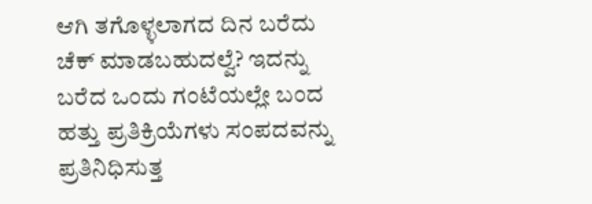ಆಗಿ ತಗೊಳ್ಳಲಾಗದ ದಿನ ಬರೆದು ಚೆಕ್ ಮಾಡಬಹುದಲ್ವೆ? ಇದನ್ನು ಬರೆದ ಒಂದು ಗಂಟೆಯಲ್ಲೇ ಬಂದ ಹತ್ತು ಪ್ರತಿಕ್ರಿಯೆಗಳು ಸಂಪದವನ್ನು ಪ್ರತಿನಿಧಿಸುತ್ತ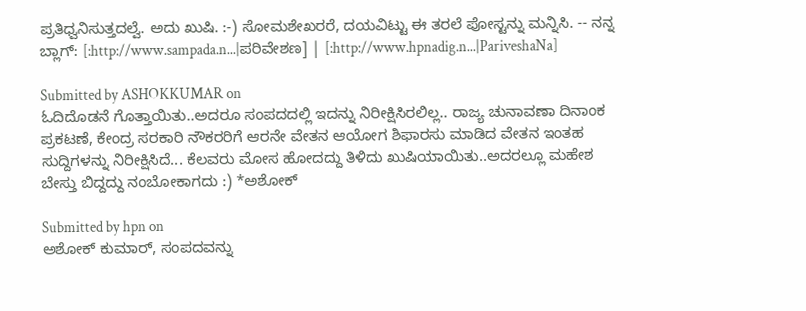ಪ್ರತಿಧ್ವನಿಸುತ್ತದಲ್ವೆ. ಅದು ಖುಷಿ. :-) ಸೋಮಶೇಖರರೆ, ದಯವಿಟ್ಟು ಈ ತರಲೆ ಪೋಸ್ಟನ್ನು ಮನ್ನಿಸಿ. -- ನನ್ನ ಬ್ಲಾಗ್: [:http://www.sampada.n...|ಪರಿವೇಶಣ] | [:http://www.hpnadig.n...|PariveshaNa]

Submitted by ASHOKKUMAR on
ಓದಿದೊಡನೆ ಗೊತ್ತಾಯಿತು..ಅದರೂ ಸಂಪದದಲ್ಲಿ ಇದನ್ನು ನಿರೀಕ್ಷಿಸಿರಲಿಲ್ಲ.. ರಾಜ್ಯ ಚುನಾವಣಾ ದಿನಾಂಕ ಪ್ರಕಟಣೆ, ಕೇಂದ್ರ ಸರಕಾರಿ ನೌಕರರಿಗೆ ಆರನೇ ವೇತನ ಆಯೋಗ ಶಿಫಾರಸು ಮಾಡಿದ ವೇತನ ಇಂತಹ ಸುದ್ದಿಗಳನ್ನು ನಿರೀಕ್ಷಿಸಿದೆ... ಕೆಲವರು ಮೋಸ ಹೋದದ್ದು ತಿಳಿದು ಖುಷಿಯಾಯಿತು..ಅದರಲ್ಲೂ ಮಹೇಶ ಬೇಸ್ತು ಬಿದ್ದದ್ದು ನಂಬೋಕಾಗದು :) *ಅಶೋಕ್

Submitted by hpn on
ಅಶೋಕ್ ಕುಮಾರ್, ಸಂಪದವನ್ನು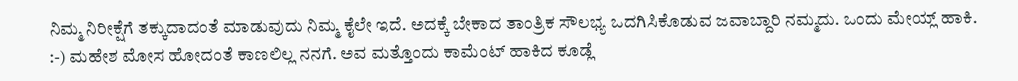ನಿಮ್ಮ ನಿರೀಕ್ಷೆಗೆ ತಕ್ಕುದಾದಂತೆ ಮಾಡುವುದು ನಿಮ್ಮ ಕೈಲೇ ಇದೆ. ಅದಕ್ಕೆ ಬೇಕಾದ ತಾಂತ್ರಿಕ ಸೌಲಭ್ಯ ಒದಗಿಸಿಕೊಡುವ ಜವಾಬ್ದಾರಿ ನಮ್ಮದು. ಒಂದು ಮೇಯ್ಲ್ ಹಾಕಿ. :-) ಮಹೇಶ ಮೋಸ ಹೋದಂತೆ ಕಾಣಲಿಲ್ಲ ನನಗೆ. ಅವ ಮತ್ತೊಂದು ಕಾಮೆಂಟ್ ಹಾಕಿದ ಕೂಡ್ಲೆ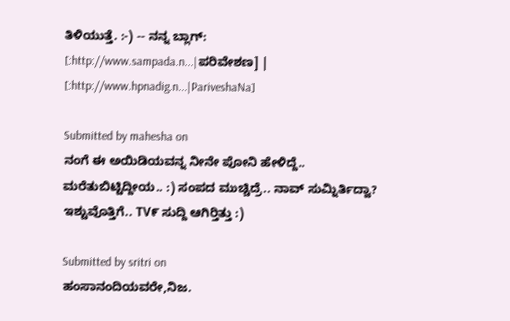ತಿಳಿಯುತ್ತೆ. :-) -- ನನ್ನ ಬ್ಲಾಗ್: [:http://www.sampada.n...|ಪರಿವೇಶಣ] | [:http://www.hpnadig.n...|PariveshaNa]

Submitted by mahesha on
ನಂಗೆ ಈ ಅಯಿಡಿಯವನ್ನ ನೀನೇ ಪೋನಿ ಹೇಳಿದ್ದೆ.. ಮರೆತುಬಿಟ್ಟಿದ್ದೀಯ.. :) ಸಂಪದ ಮುಚ್ಚಿದ್ರೆ.. ನಾವ್ ಸುಮ್ನಿರ್ತಿದ್ವಾ? ಇಶ್ಟುವೊತ್ತಿಗೆ.. TV೯ ಸುದ್ದಿ ಆಗಿರ್‍ತಿತ್ತು :)

Submitted by sritri on
ಹಂಸಾನಂದಿಯವರೇ,ನಿಜ.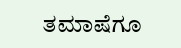ತಮಾಷೆಗೂ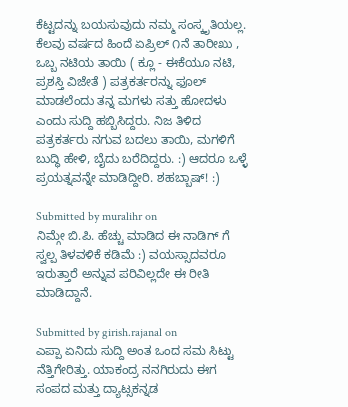ಕೆಟ್ಟದನ್ನು ಬಯಸುವುದು ನಮ್ಮ ಸಂಸ್ಕೃತಿಯಲ್ಲ. ಕೆಲವು ವರ್ಷದ ಹಿಂದೆ ಏಪ್ರಿಲ್ ೧ನೆ ತಾರೀಖು , ಒಬ್ಬ ನಟಿಯ ತಾಯಿ ( ಕ್ಲೂ - ಈಕೆಯೂ ನಟಿ, ಪ್ರಶಸ್ತಿ ವಿಜೇತೆ ) ಪತ್ರಕರ್ತರನ್ನು ಫೂಲ್ ಮಾಡಲೆಂದು ತನ್ನ ಮಗಳು ಸತ್ತು ಹೋದಳು ಎಂದು ಸುದ್ದಿ ಹಬ್ಬಿಸಿದ್ದರು. ನಿಜ ತಿಳಿದ ಪತ್ರಕರ್ತರು ನಗುವ ಬದಲು ತಾಯಿ, ಮಗಳಿಗೆ ಬುದ್ಧಿ ಹೇಳಿ, ಬೈದು ಬರೆದಿದ್ದರು. :) ಆದರೂ ಒಳ್ಳೆ ಪ್ರಯತ್ನವನ್ನೇ ಮಾಡಿದ್ದೀರಿ. ಶಹಬ್ಬಾಷ್! :)

Submitted by muralihr on
ನಿಮ್ಗೇ ಬಿ.ಪಿ. ಹೆಚ್ಚು ಮಾಡಿದ ಈ ನಾಡಿಗ್ ಗೆ ಸ್ವಲ್ಪ ತಿಳವಳಿಕೆ ಕಡಿಮೆ :) ವಯಸ್ಸಾದವರೂ ಇರುತ್ತಾರೆ ಅನ್ನುವ ಪರಿವಿಲ್ಲದೇ ಈ ರೀತಿ ಮಾಡಿದ್ದಾನೆ.

Submitted by girish.rajanal on
ಎಪ್ಪಾ ಏನಿದು ಸುದ್ದಿ ಅಂತ ಒಂದ ಸಮ ಸಿಟ್ಟು ನೆತ್ತಿಗೇರಿತ್ತು. ಯಾಕಂದ್ರ ನನಗಿರುದು ಈಗ ಸಂಪದ ಮತ್ತು ದ್ಯಾಟ್ಸಕನ್ನಡ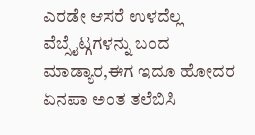ಎರಡೇ ಆಸರೆ ಉಳದೆಲ್ಲ ವೆಬ್ಸೈಟ್ಗಗಳನ್ನು ಬಂದ ಮಾಡ್ಯಾರ,ಈಗ ಇದೂ ಹೋದರ ಏನಪಾ ಅಂತ ತಲೆಬಿಸಿ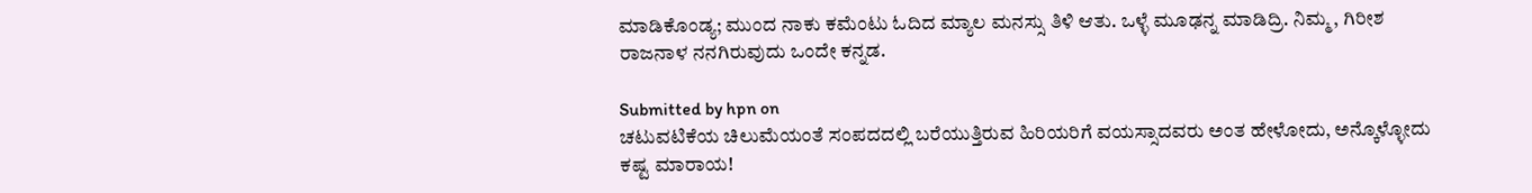ಮಾಡಿಕೊಂಡ್ಯ; ಮುಂದ ನಾಕು ಕಮೆಂಟು ಓದಿದ ಮ್ಯಾಲ ಮನಸ್ಸು ತಿಳಿ ಆತು. ಒಳ್ಳೆ ಮೂಢನ್ನ ಮಾಡಿದ್ರಿ. ನಿಮ್ಮ, ಗಿರೀಶ ರಾಜನಾಳ ನನಗಿರುವುದು ಒಂದೇ ಕನ್ನಡ.

Submitted by hpn on
ಚಟುವಟಿಕೆಯ ಚಿಲುಮೆಯಂತೆ ಸಂಪದದಲ್ಲಿ ಬರೆಯುತ್ತಿರುವ ಹಿರಿಯರಿಗೆ ವಯಸ್ಸಾದವರು ಅಂತ ಹೇಳೋದು, ಅನ್ಕೊಳ್ಳೋದು ಕಷ್ಟ ಮಾರಾಯ!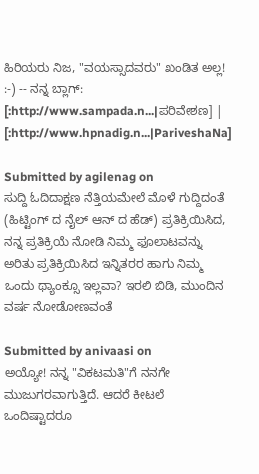ಹಿರಿಯರು ನಿಜ, "ವಯಸ್ಸಾದವರು" ಖಂಡಿತ ಅಲ್ಲ! :-) -- ನನ್ನ ಬ್ಲಾಗ್: [:http://www.sampada.n...|ಪರಿವೇಶಣ] | [:http://www.hpnadig.n...|PariveshaNa]

Submitted by agilenag on
ಸುದ್ದಿ ಓದಿದಾಕ್ಷಣ ನೆತ್ತಿಯಮೇಲೆ ಮೊಳೆ ಗುದ್ದಿದಂತೆ (ಹಿಟ್ಟಿಂಗ್ ದ ನೈಲ್ ಆನ್ ದ ಹೆಡ್) ಪ್ರತಿಕ್ರಿಯಿಸಿದ, ನನ್ನ ಪ್ರತಿಕ್ರಿಯೆ ನೋಡಿ ನಿಮ್ಮ ಫೂಲಾಟವನ್ನು ಅರಿತು ಪ್ರತಿಕ್ರಿಯಿಸಿದ ಇನ್ನಿತರರ ಹಾಗು ನಿಮ್ಮ ಒಂದು ಥ್ಯಾಂಕ್ಸೂ ಇಲ್ಲವಾ? ಇರಲಿ ಬಿಡಿ, ಮುಂದಿನ ವರ್ಷ ನೋಡೋಣವಂತೆ

Submitted by anivaasi on
ಅಯ್ಯೋ! ನನ್ನ "ವಿಕಟಮತಿ"ಗೆ ನನಗೇ ಮುಜುಗರವಾಗುತ್ತಿದೆ. ಆದರೆ ಕೀಟಲೆ ಒಂದಿಷ್ಟಾದರೂ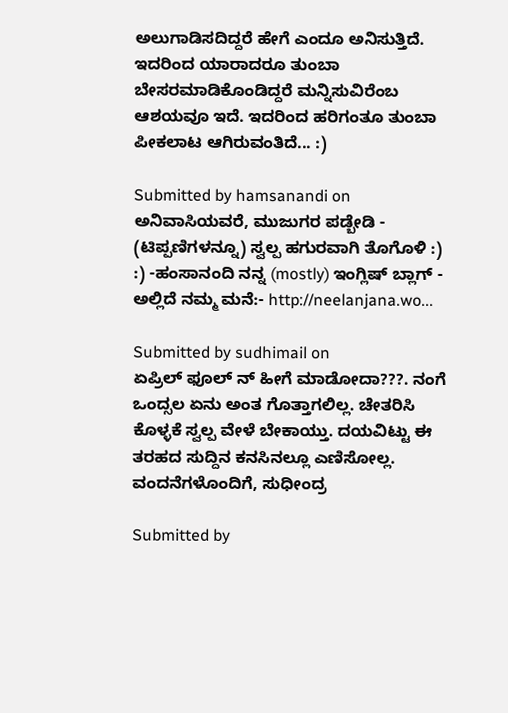ಅಲುಗಾಡಿಸದಿದ್ದರೆ ಹೇಗೆ ಎಂದೂ ಅನಿಸುತ್ತಿದೆ. ಇದರಿಂದ ಯಾರಾದರೂ ತುಂಬಾ ಬೇಸರಮಾಡಿಕೊಂಡಿದ್ದರೆ ಮನ್ನಿಸುವಿರೆಂಬ ಆಶಯವೂ ಇದೆ. ಇದರಿಂದ ಹರಿಗಂತೂ ತುಂಬಾ ಪೀಕಲಾಟ ಆಗಿರುವಂತಿದೆ... :)

Submitted by hamsanandi on
ಅನಿವಾಸಿಯವರೆ, ಮುಜುಗರ ಪಡ್ಬೇಡಿ - (ಟಿಪ್ಪಣಿಗಳನ್ನೂ) ಸ್ವಲ್ಪ ಹಗುರವಾಗಿ ತೊಗೊಳಿ :) :) -ಹಂಸಾನಂದಿ ನನ್ನ (mostly) ಇಂಗ್ಲಿಷ್ ಬ್ಲಾಗ್ - ಅಲ್ಲಿದೆ ನಮ್ಮ ಮನೆ:- http://neelanjana.wo...

Submitted by sudhimail on
ಏಪ್ರಿಲ್ ಫೂಲ್ ನ್ ಹೀಗೆ ಮಾಡೋದಾ???. ನಂಗೆ ಒಂದ್ಸಲ ಏನು ಅಂತ ಗೊತ್ತಾಗಲಿಲ್ಲ. ಚೇತರಿಸಿ ಕೊಳ್ಳಕೆ ಸ್ವಲ್ಪ ವೇಳೆ ಬೇಕಾಯ್ತು. ದಯವಿಟ್ಟು ಈ ತರಹದ ಸುದ್ದಿನ ಕನಸಿನಲ್ಲೂ ಎಣಿಸೋಲ್ಲ. ವಂದನೆಗಳೊಂದಿಗೆ, ಸುಧೀಂದ್ರ

Submitted by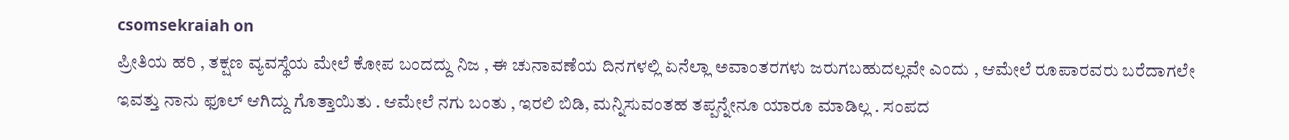csomsekraiah on
ಪ್ರೀತಿಯ ಹರಿ , ತಕ್ಷಣ ವ್ಯವಸ್ಥೆಯ ಮೇಲೆ ಕೋಪ ಬಂದದ್ದು ನಿಜ , ಈ ಚುನಾವಣೆಯ ದಿನಗಳಲ್ಲಿ ಏನೆಲ್ಲಾ ಅವಾಂತರಗಳು ಜರುಗಬಹುದಲ್ಲವೇ ಎಂದು , ಆಮೇಲೆ ರೂಪಾರವರು ಬರೆದಾಗಲೇ ಇವತ್ತು ನಾನು ಫೂಲ್ ಆಗಿದ್ದು ಗೊತ್ತಾಯಿತು . ಆಮೇಲೆ ನಗು ಬಂತು , ಇರಲಿ ಬಿಡಿ, ಮನ್ನಿಸುವಂತಹ ತಪ್ಪನ್ನೇನೂ ಯಾರೂ ಮಾಡಿಲ್ಲ . ಸಂಪದ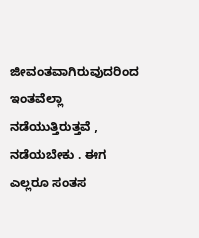ಜೀವಂತವಾಗಿರುವುದರಿಂದ ಇಂತವೆಲ್ಲಾ ನಡೆಯುತ್ತಿರುತ್ತವೆ , ನಡೆಯಬೇಕು . ಈಗ ಎಲ್ಲರೂ ಸಂತಸ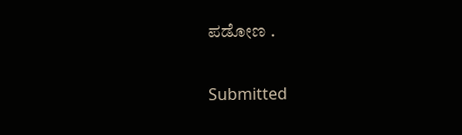ಪಡೋಣ .

Submitted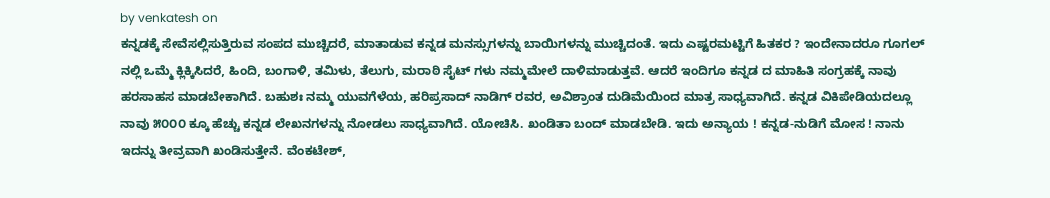by venkatesh on
ಕನ್ನಡಕ್ಕೆ ಸೇವೆಸಲ್ಲಿಸುತ್ತಿರುವ ಸಂಪದ ಮುಚ್ಚಿದರೆ, ಮಾತಾಡುವ ಕನ್ನಡ ಮನಸ್ಸುಗಳನ್ನು ಬಾಯಿಗಳನ್ನು ಮುಚ್ಚಿದಂತೆ. ಇದು ಎಷ್ಟರಮಟ್ಟಿಗೆ ಹಿತಕರ ? ಇಂದೇನಾದರೂ ಗೂಗಲ್ ನಲ್ಲಿ ಒಮ್ಮೆ ಕ್ಲಿಕ್ಕಿಸಿದರೆ, ಹಿಂದಿ, ಬಂಗಾಳಿ, ತಮಿಳು, ತೆಲುಗು, ಮರಾಠಿ ಸೈಟ್ ಗಳು ನಮ್ಮಮೇಲೆ ದಾಳಿಮಾಡುತ್ತವೆ. ಆದರೆ ಇಂದಿಗೂ ಕನ್ನಡ ದ ಮಾಹಿತಿ ಸಂಗ್ರಹಕ್ಕೆ ನಾವು ಹರಸಾಹಸ ಮಾಡಬೇಕಾಗಿದೆ. ಬಹುಶಃ ನಮ್ಮ ಯುವಗೆಳೆಯ, ಹರಿಪ್ರಸಾದ್ ನಾಡಿಗ್ ರವರ, ಅವಿಶ್ರಾಂತ ದುಡಿಮೆಯಿಂದ ಮಾತ್ರ ಸಾಧ್ಯವಾಗಿದೆ. ಕನ್ನಡ ವಿಕಿಪೇಡಿಯದಲ್ಲೂ ನಾವು ೫೦೦೦ ಕ್ಕೂ ಹೆಚ್ಚು ಕನ್ನಡ ಲೇಖನಗಳನ್ನು ನೋಡಲು ಸಾಧ್ಯವಾಗಿದೆ. ಯೋಚಿಸಿ. ಖಂಡಿತಾ ಬಂದ್ ಮಾಡಬೇಡಿ. ಇದು ಅನ್ಯಾಯ ! ಕನ್ನಡ-ನುಡಿಗೆ ಮೋಸ ! ನಾನು ಇದನ್ನು ತೀವ್ರವಾಗಿ ಖಂಡಿಸುತ್ತೇನೆ. ವೆಂಕಟೇಶ್,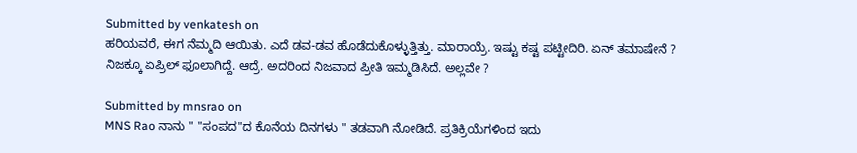Submitted by venkatesh on
ಹರಿಯವರೆ, ಈಗ ನೆಮ್ಮದಿ ಆಯಿತು. ಎದೆ ಡವ-ಡವ ಹೊಡೆದುಕೊಳ್ಳುತ್ತಿತ್ತು. ಮಾರಾಯ್ರೆ. ಇಷ್ಟು ಕಷ್ಟ ಪಟ್ಟೀದಿರಿ. ಏನ್ ತಮಾಷೇನೆ ? ನಿಜಕ್ಕೂ ಏಪ್ರಿಲ್ ಫೂಲಾಗಿದ್ದೆ. ಆದ್ರೆ. ಅದರಿಂದ ನಿಜವಾದ ಪ್ರೀತಿ ಇಮ್ಮಡಿಸಿದೆ. ಅಲ್ಲವೇ ?

Submitted by mnsrao on
MNS Rao ನಾನು " "ಸಂಪದ"ದ ಕೊನೆಯ ದಿನಗಳು " ತಡವಾಗಿ ನೋಡಿದೆ. ಪ್ರತಿಕ್ರಿಯೆಗಳಿಂದ ಇದು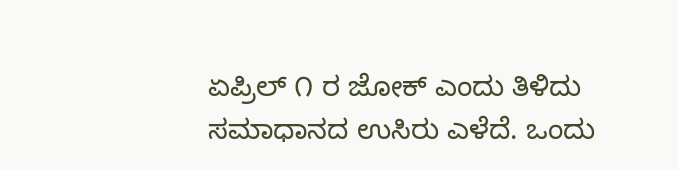ಏಪ್ರಿಲ್ ೧ ರ ಜೋಕ್ ಎಂದು ತಿಳಿದು ಸಮಾಧಾನದ ಉಸಿರು ಎಳೆದೆ. ಒಂದು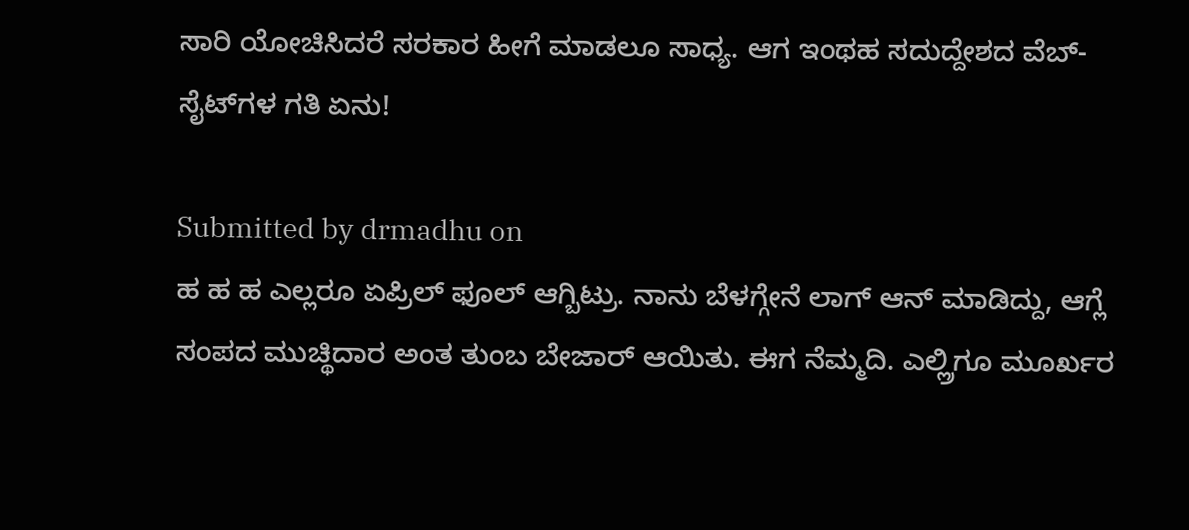ಸಾರಿ ಯೋಚಿಸಿದರೆ ಸರಕಾರ ಹೀಗೆ ಮಾಡಲೂ ಸಾಧ್ಯ. ಆಗ ಇಂಥಹ ಸದುದ್ದೇಶದ ವೆಬ್-ಸೈಟ್‍ಗಳ ಗತಿ ಏನು!

Submitted by drmadhu on
ಹ ಹ ಹ ಎಲ್ಲರೂ ಏಪ್ರಿಲ್ ಫೂಲ್ ಆಗ್ಬಿಟ್ರು. ನಾನು ಬೆಳಗ್ಗೇನೆ ಲಾಗ್ ಆನ್ ಮಾಡಿದ್ದು, ಆಗ್ಲೆ ಸಂಪದ ಮುಚ್ಥಿದಾರ ಅಂತ ತುಂಬ ಬೇಜಾರ್ ಆಯಿತು. ಈಗ ನೆಮ್ಮದಿ. ಎಲ್ಲ್ರಿಗೂ ಮೂರ್ಖರ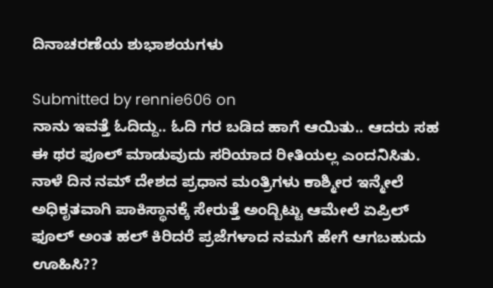ದಿನಾಚರಣೆಯ ಶುಭಾಶಯಗಳು

Submitted by rennie606 on
ನಾನು ಇವತ್ತೆ ಓದಿದ್ದು.. ಓದಿ ಗರ ಬಡಿದ ಹಾಗೆ ಆಯಿತು.. ಆದರು ಸಹ ಈ ಥರ ಫೂಲ್ ಮಾಡುವುದು ಸರಿಯಾದ ರೀತಿಯಲ್ಲ ಎಂದನಿಸಿತು. ನಾಳೆ ದಿನ ನಮ್ ದೇಶದ ಪ್ರಧಾನ ಮಂತ್ರಿಗಳು ಕಾಶ್ಮೀರ ಇನ್ಮೇಲೆ ಅಧಿಕೃತವಾಗಿ ಪಾಕಿಸ್ಥಾನಕ್ಕೆ ಸೇರುತ್ತೆ ಅಂದ್ಬಿಟ್ಟು ಆಮೇಲೆ ಏಪ್ರಿಲ್ ಫೂಲ್ ಅಂತ ಹಲ್ ಕಿರಿದರೆ ಪ್ರಜೆಗಳಾದ ನಮಗೆ ಹೇಗೆ ಆಗಬಹುದು ಊಹಿಸಿ??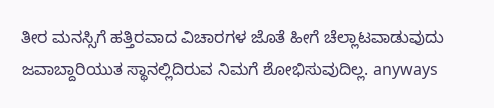ತೀರ ಮನಸ್ಸಿಗೆ ಹತ್ತಿರವಾದ ವಿಚಾರಗಳ ಜೊತೆ ಹೀಗೆ ಚೆಲ್ಲಾಟವಾಡುವುದು ಜವಾಬ್ದಾರಿಯುತ ಸ್ಥಾನಲ್ಲಿದಿರುವ ನಿಮಗೆ ಶೋಭಿಸುವುದಿಲ್ಲ. anyways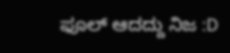ಫೂಲ್ ಆದದ್ದು ನಿಜ :D